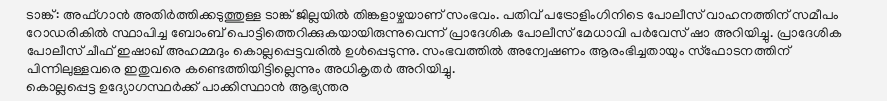ടാങ്ക്: അഫ്ഗാൻ അതിർത്തിക്കടുത്തുള്ള ടാങ്ക് ജില്ലയിൽ തിങ്കളാഴ്ചയാണ് സംഭവം. പതിവ് പട്രോളിംഗിനിടെ പോലീസ് വാഹനത്തിന് സമീപം റോഡരികിൽ സ്ഥാപിച്ച ബോംബ് പൊട്ടിത്തെറിക്കുകയായിരുന്നുവെന്ന് പ്രാദേശിക പോലീസ് മേധാവി പർവേസ് ഷാ അറിയിച്ചു. പ്രാദേശിക പോലീസ് ചീഫ് ഇഷാഖ് അഹമ്മദും കൊല്ലപ്പെട്ടവരിൽ ഉൾപ്പെടുന്നു. സംഭവത്തിൽ അന്വേഷണം ആരംഭിച്ചതായും സ്ഫോടനത്തിന് പിന്നിലുള്ളവരെ ഇതുവരെ കണ്ടെത്തിയിട്ടില്ലെന്നും അധികൃതർ അറിയിച്ചു.
കൊല്ലപ്പെട്ട ഉദ്യോഗസ്ഥർക്ക് പാക്കിസ്ഥാൻ ആഭ്യന്തര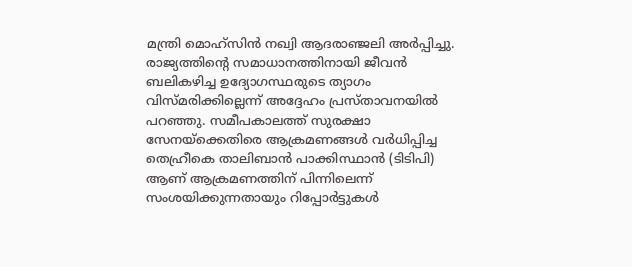മന്ത്രി മൊഹ്സിൻ നഖ്വി ആദരാഞ്ജലി അർപ്പിച്ചു. രാജ്യത്തിന്റെ സമാധാനത്തിനായി ജീവൻ ബലികഴിച്ച ഉദ്യോഗസ്ഥരുടെ ത്യാഗം വിസ്മരിക്കില്ലെന്ന് അദ്ദേഹം പ്രസ്താവനയിൽ പറഞ്ഞു. സമീപകാലത്ത് സുരക്ഷാ സേനയ്ക്കെതിരെ ആക്രമണങ്ങൾ വർധിപ്പിച്ച തെഹ്രീകെ താലിബാൻ പാക്കിസ്ഥാൻ (ടിടിപി) ആണ് ആക്രമണത്തിന് പിന്നിലെന്ന് സംശയിക്കുന്നതായും റിപ്പോർട്ടുകൾ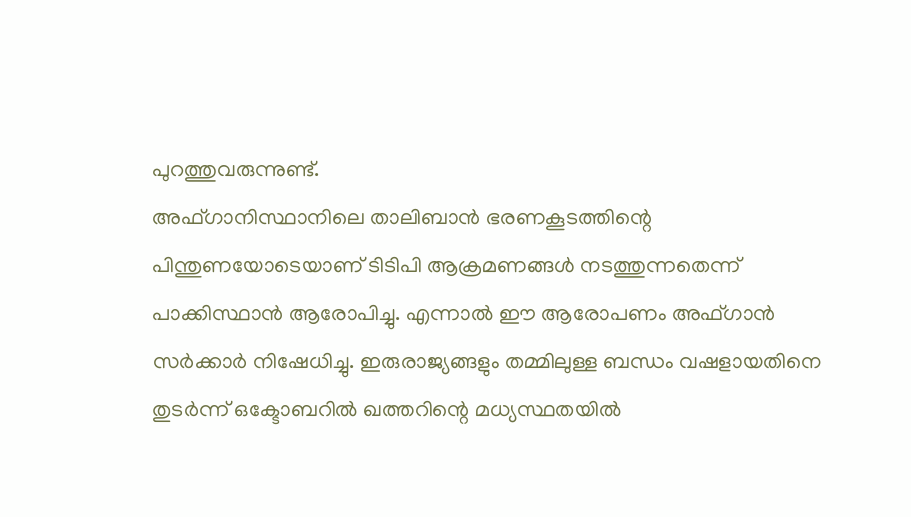പുറത്തുവരുന്നുണ്ട്.
അഫ്ഗാനിസ്ഥാനിലെ താലിബാൻ ഭരണകൂടത്തിന്റെ പിന്തുണയോടെയാണ് ടിടിപി ആക്രമണങ്ങൾ നടത്തുന്നതെന്ന് പാക്കിസ്ഥാൻ ആരോപിച്ചു. എന്നാൽ ഈ ആരോപണം അഫ്ഗാൻ സർക്കാർ നിഷേധിച്ചു. ഇരുരാജ്യങ്ങളും തമ്മിലുള്ള ബന്ധം വഷളായതിനെ തുടർന്ന് ഒക്ടോബറിൽ ഖത്തറിന്റെ മധ്യസ്ഥതയിൽ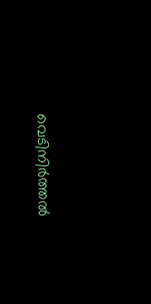വെടിനിർത്തൽ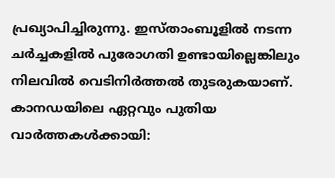പ്രഖ്യാപിച്ചിരുന്നു. ഇസ്താംബൂളിൽ നടന്ന ചർച്ചകളിൽ പുരോഗതി ഉണ്ടായില്ലെങ്കിലും നിലവിൽ വെടിനിർത്തൽ തുടരുകയാണ്.
കാനഡയിലെ ഏറ്റവും പുതിയ വാർത്തകൾക്കായി: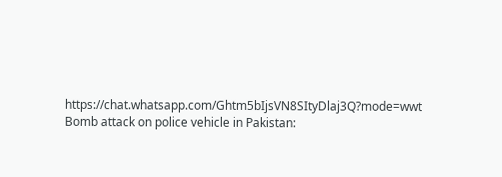https://chat.whatsapp.com/Ghtm5bIjsVN8SItyDlaj3Q?mode=wwt
Bomb attack on police vehicle in Pakistan: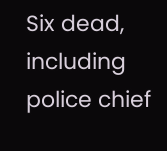Six dead, including police chief